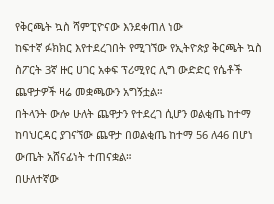የቅርጫት ኳስ ሻምፒዮናው እንደቀጠለ ነው
ከፍተኛ ፉክክር እየተደረገበት የሚገኘው የኢትዮጵያ ቅርጫት ኳስ ስፖርት 3ኛ ዙር ሀገር አቀፍ ፕሪሚየር ሊግ ውድድር የሴቶች ጨዋታዎች ዛሬ መቋጫውን አግኝቷል።
በትላንት ውሎ ሁለት ጨዋታን የተደረገ ሲሆን ወልቂጤ ከተማ ከባህርዳር ያገናኘው ጨዋታ በወልቂጤ ከተማ 56 ለ46 በሆነ ውጤት አሸናፊነት ተጠናቋል።
በሁለተኛው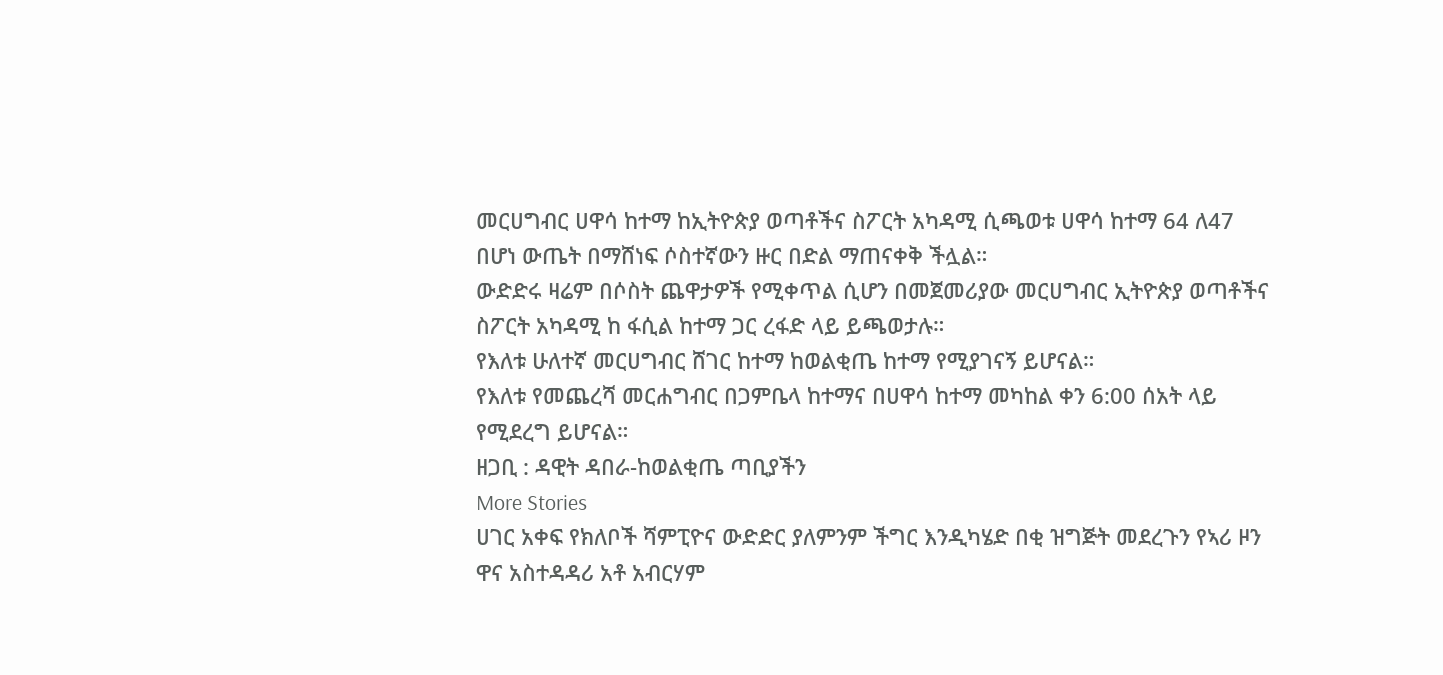መርሀግብር ሀዋሳ ከተማ ከኢትዮጵያ ወጣቶችና ስፖርት አካዳሚ ሲጫወቱ ሀዋሳ ከተማ 64 ለ47 በሆነ ውጤት በማሸነፍ ሶስተኛውን ዙር በድል ማጠናቀቅ ችሏል።
ውድድሩ ዛሬም በሶስት ጨዋታዎች የሚቀጥል ሲሆን በመጀመሪያው መርሀግብር ኢትዮጵያ ወጣቶችና ስፖርት አካዳሚ ከ ፋሲል ከተማ ጋር ረፋድ ላይ ይጫወታሉ።
የእለቱ ሁለተኛ መርሀግብር ሸገር ከተማ ከወልቂጤ ከተማ የሚያገናኝ ይሆናል።
የእለቱ የመጨረሻ መርሐግብር በጋምቤላ ከተማና በሀዋሳ ከተማ መካከል ቀን 6:00 ሰአት ላይ የሚደረግ ይሆናል።
ዘጋቢ : ዳዊት ዳበራ-ከወልቂጤ ጣቢያችን
More Stories
ሀገር አቀፍ የክለቦች ሻምፒዮና ውድድር ያለምንም ችግር እንዲካሄድ በቂ ዝግጅት መደረጉን የኣሪ ዞን ዋና አስተዳዳሪ አቶ አብርሃም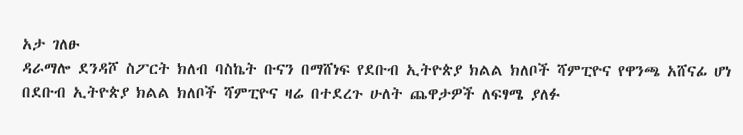አታ ገለፁ
ዳራማሎ ደንዳሾ ስፖርት ክለብ ባስኬት ቡናን በማሸነፍ የደቡብ ኢትዮጵያ ክልል ክለቦች ሻምፒዮና የዋንጫ አሸናፊ ሆነ
በደቡብ ኢትዮጵያ ክልል ክለቦች ሻምፒዮና ዛሬ በተደረጉ ሁለት ጨዋታዎች ለፍፃሜ ያለፉ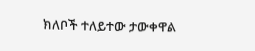ክለቦች ተለይተው ታውቀዋል